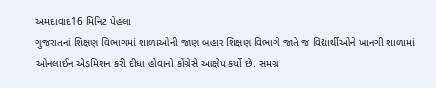અમદાવાદ16 મિનિટ પેહલા
ગુજરાતનાં શિક્ષણ વિભાગમાં શાળાઓની જાણ બહાર શિક્ષણ વિભાગે જાતે જ વિદ્યાર્થીઓને ખાનગી શાળામાં ઓનલાઈન એડમિશન કરી દીધા હોવાનો કોંગ્રેસે આક્ષેપ કર્યો છે. સમગ્ર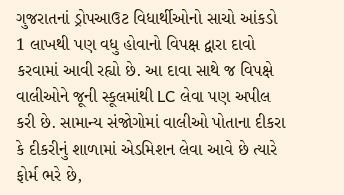ગુજરાતનાં ડ્રોપઆઉટ વિધાર્થીઓનો સાચો આંકડો 1 લાખથી પણ વધુ હોવાનો વિપક્ષ દ્વારા દાવો કરવામાં આવી રહ્યો છે. આ દાવા સાથે જ વિપક્ષે વાલીઓને જૂની સ્કૂલમાંથી LC લેવા પણ અપીલ કરી છે. સામાન્ય સંજોગોમાં વાલીઓ પોતાના દીકરા કે દીકરીનું શાળામાં એડમિશન લેવા આવે છે ત્યારે ફોર્મ ભરે છે,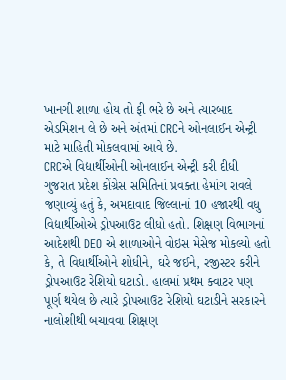ખાનગી શાળા હોય તો ફી ભરે છે અને ત્યારબાદ એડમિશન લે છે અને અંતમાં CRCને ઓનલાઈન એન્ટ્રી માટે માહિતી મોકલવામાં આવે છે.
CRCએ વિદ્યાર્થીઓની ઓનલાઈન એન્ટ્રી કરી દીધી
ગુજરાત પ્રદેશ કોંગ્રેસ સમિતિનાં પ્રવક્તા હેમાંગ રાવલે જણાવ્યું હતું કે, અમદાવાદ જિલ્લાનાં 10 હજારથી વધુ વિદ્યાર્થીઓએ ડ્રોપઆઉટ લીધો હતો. શિક્ષણ વિભાગનાં આદેશથી DEO એ શાળાઓને વોઇસ મેસેજ મોકલ્યો હતો કે, તે વિધાર્થીઓને શોધીને, ઘરે જઈને, રજીસ્ટર કરીને ડ્રોપઆઉટ રેશિયો ઘટાડો. હાલમાં પ્રથમ ક્વાટર પણ પૂર્ણ થયેલ છે ત્યારે ડ્રોપઆઉટ રેશિયો ઘટાડીને સરકારને નાલોશીથી બચાવવા શિક્ષણ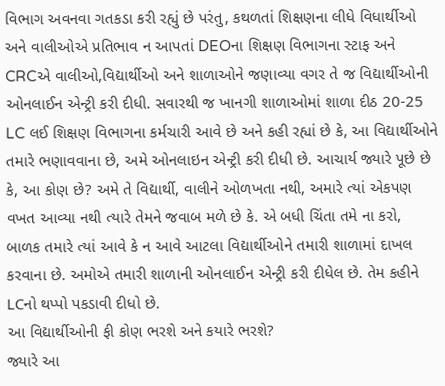વિભાગ અવનવા ગતકડા કરી રહ્યું છે પરંતુ, કથળતાં શિક્ષણના લીધે વિધાર્થીઓ અને વાલીઓએ પ્રતિભાવ ન આપતાં DEOના શિક્ષણ વિભાગના સ્ટાફ અને CRCએ વાલીઓ,વિદ્યાર્થીઓ અને શાળાઓને જણાવ્યા વગર તે જ વિદ્યાર્થીઓની ઓનલાઈન એન્ટ્રી કરી દીધી. સવારથી જ ખાનગી શાળાઓમાં શાળા દીઠ 20-25 LC લઈ શિક્ષણ વિભાગના કર્મચારી આવે છે અને કહી રહ્યાં છે કે, આ વિદ્યાર્થીઓને તમારે ભણાવવાના છે, અમે ઓનલાઇન એન્ટ્રી કરી દીધી છે. આચાર્ય જ્યારે પૂછે છે કે, આ કોણ છે? અમે તે વિદ્યાર્થી, વાલીને ઓળખતા નથી, અમારે ત્યાં એકપણ વખત આવ્યા નથી ત્યારે તેમને જવાબ મળે છે કે. એ બધી ચિંતા તમે ના કરો, બાળક તમારે ત્યાં આવે કે ન આવે આટલા વિદ્યાર્થીઓને તમારી શાળામાં દાખલ કરવાના છે. અમોએ તમારી શાળાની ઓનલાઈન એન્ટ્રી કરી દીધેલ છે. તેમ કહીને LCનો થપ્પો પકડાવી દીધો છે.
આ વિદ્યાર્થીઓની ફી કોણ ભરશે અને કયારે ભરશે?
જ્યારે આ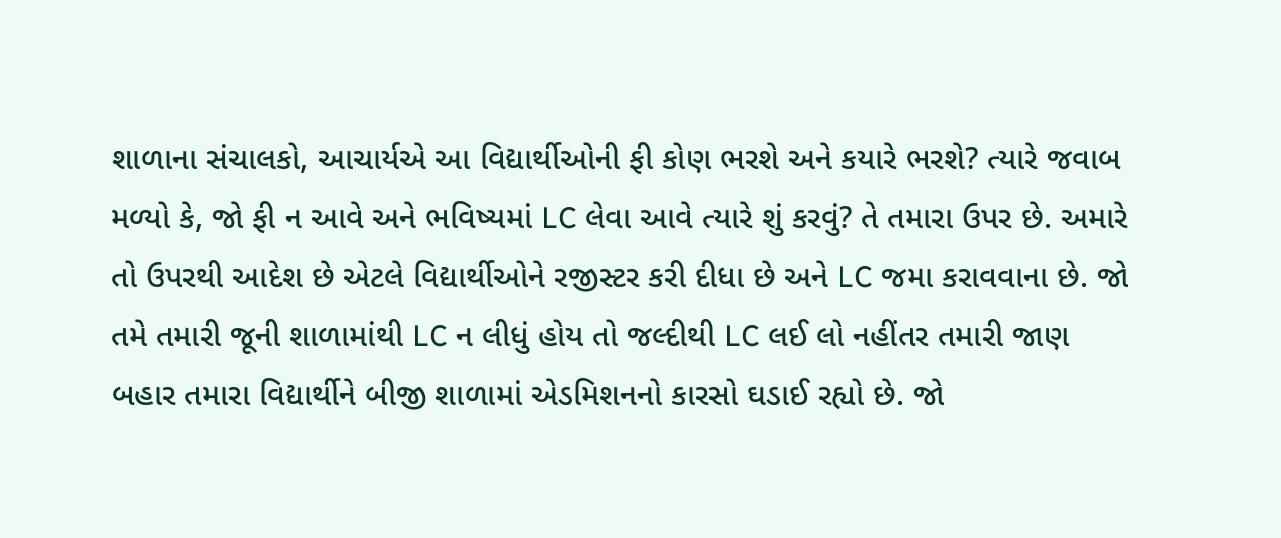શાળાના સંચાલકો, આચાર્યએ આ વિદ્યાર્થીઓની ફી કોણ ભરશે અને કયારે ભરશે? ત્યારે જવાબ મળ્યો કે, જો ફી ન આવે અને ભવિષ્યમાં LC લેવા આવે ત્યારે શું કરવું? તે તમારા ઉપર છે. અમારે તો ઉપરથી આદેશ છે એટલે વિદ્યાર્થીઓને રજીસ્ટર કરી દીધા છે અને LC જમા કરાવવાના છે. જો તમે તમારી જૂની શાળામાંથી LC ન લીધું હોય તો જલ્દીથી LC લઈ લો નહીંતર તમારી જાણ બહાર તમારા વિદ્યાર્થીને બીજી શાળામાં એડમિશનનો કારસો ઘડાઈ રહ્યો છે. જો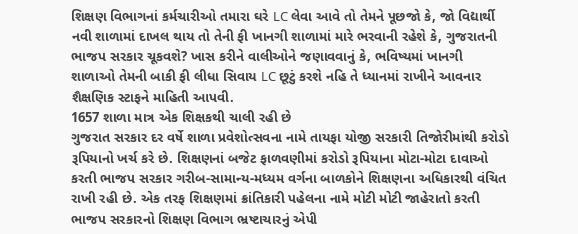શિક્ષણ વિભાગનાં કર્મચારીઓ તમારા ઘરે LC લેવા આવે તો તેમને પૂછજો કે, જો વિદ્યાર્થી નવી શાળામાં દાખલ થાય તો તેની ફી ખાનગી શાળામાં મારે ભરવાની રહેશે કે, ગુજરાતની ભાજપ સરકાર ચૂકવશે? ખાસ કરીને વાલીઓને જણાવવાનું કે, ભવિષ્યમાં ખાનગી શાળાઓ તેમની બાકી ફી લીધા સિવાય LC છૂટું કરશે નહિ તે ધ્યાનમાં રાખીને આવનાર શૈક્ષણિક સ્ટાફને માહિતી આપવી.
1657 શાળા માત્ર એક શિક્ષકથી ચાલી રહી છે
ગુજરાત સરકાર દર વર્ષે શાળા પ્રવેશોત્સવના નામે તાયફા યોજી સરકારી તિજોરીમાંથી કરોડો રૂપિયાનો ખર્ચ કરે છે. શિક્ષણનાં બજેટ ફાળવણીમાં કરોડો રૂપિયાના મોટા-મોટા દાવાઓ કરતી ભાજપ સરકાર ગરીબ-સામાન્ય-મધ્યમ વર્ગના બાળકોને શિક્ષણના અધિકારથી વંચિત રાખી રહી છે. એક તરફ શિક્ષણમાં ક્રાંતિકારી પહેલના નામે મોટી મોટી જાહેરાતો કરતી ભાજપ સરકારનો શિક્ષણ વિભાગ ભ્રષ્ટાચારનું એપી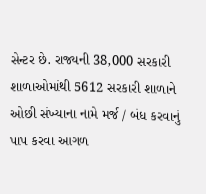સેન્ટર છે. રાજ્યની 38,000 સરકારી શાળાઓમાંથી 5612 સરકારી શાળાને ઓછી સંખ્યાના નામે મર્જ / બંધ કરવાનું પાપ કરવા આગળ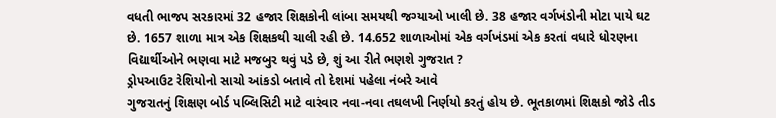વધતી ભાજપ સરકારમાં 32 હજાર શિક્ષકોની લાંબા સમયથી જગ્યાઓ ખાલી છે. 38 હજાર વર્ગખંડોની મોટા પાયે ઘટ છે. 1657 શાળા માત્ર એક શિક્ષકથી ચાલી રહી છે. 14.652 શાળાઓમાં એક વર્ગખંડમાં એક કરતાં વધારે ધોરણના વિદ્યાર્થીઓને ભણવા માટે મજબુર થવું પડે છે, શું આ રીતે ભણશે ગુજરાત ?
ડ્રોપઆઉટ રેશિયોનો સાચો આંકડો બતાવે તો દેશમાં પહેલા નંબરે આવે
ગુજરાતનું શિક્ષણ બોર્ડ પબ્લિસિટી માટે વારંવાર નવા-નવા તઘલખી નિર્ણયો કરતું હોય છે. ભૂતકાળમાં શિક્ષકો જોડે તીડ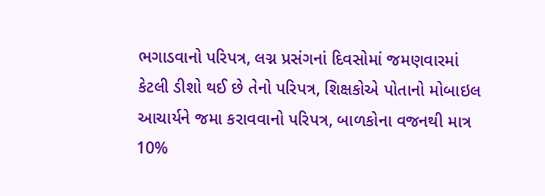ભગાડવાનો પરિપત્ર, લગ્ન પ્રસંગનાં દિવસોમાં જમણવારમાં કેટલી ડીશો થઈ છે તેનો પરિપત્ર, શિક્ષકોએ પોતાનો મોબાઇલ આચાર્યને જમા કરાવવાનો પરિપત્ર, બાળકોના વજનથી માત્ર 10%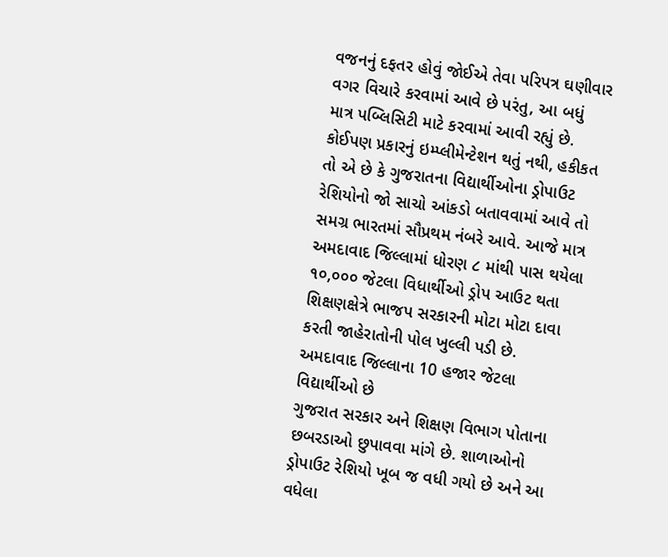વજનનું દફતર હોવું જોઈએ તેવા પરિપત્ર ઘણીવાર વગર વિચારે કરવામાં આવે છે પરંતુ, આ બધું માત્ર પબ્લિસિટી માટે કરવામાં આવી રહ્યું છે. કોઈપણ પ્રકારનું ઇમ્પ્લીમેન્ટેશન થતું નથી, હકીકત તો એ છે કે ગુજરાતના વિદ્યાર્થીઓના ડ્રોપાઉટ રેશિયોનો જો સાચો આંકડો બતાવવામાં આવે તો સમગ્ર ભારતમાં સૌપ્રથમ નંબરે આવે. આજે માત્ર અમદાવાદ જિલ્લામાં ધોરણ ૮ માંથી પાસ થયેલા ૧૦,૦૦૦ જેટલા વિધાર્થીઓ ડ્રોપ આઉટ થતા શિક્ષણક્ષેત્રે ભાજપ સરકારની મોટા મોટા દાવા કરતી જાહેરાતોની પોલ ખુલ્લી પડી છે.
અમદાવાદ જિલ્લાના 10 હજાર જેટલા વિદ્યાર્થીઓ છે
ગુજરાત સરકાર અને શિક્ષણ વિભાગ પોતાના છબરડાઓ છુપાવવા માંગે છે. શાળાઓનો ડ્રોપાઉટ રેશિયો ખૂબ જ વધી ગયો છે અને આ વધેલા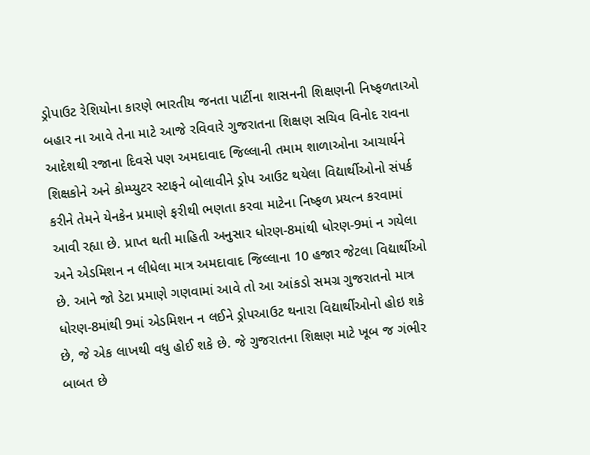ડ્રોપાઉટ રેશિયોના કારણે ભારતીય જનતા પાર્ટીના શાસનની શિક્ષણની નિષ્ફળતાઓ બહાર ના આવે તેના માટે આજે રવિવારે ગુજરાતના શિક્ષણ સચિવ વિનોદ રાવના આદેશથી રજાના દિવસે પણ અમદાવાદ જિલ્લાની તમામ શાળાઓના આચાર્યને શિક્ષકોને અને કોમ્પ્યુટર સ્ટાફને બોલાવીને ડ્રોપ આઉટ થયેલા વિદ્યાર્થીઓનો સંપર્ક કરીને તેમને યેનકેન પ્રમાણે ફરીથી ભણતા કરવા માટેના નિષ્ફળ પ્રયત્ન કરવામાં આવી રહ્યા છે. પ્રાપ્ત થતી માહિતી અનુસાર ધોરણ-8માંથી ધોરણ-9માં ન ગયેલા અને એડમિશન ન લીધેલા માત્ર અમદાવાદ જિલ્લાના 10 હજાર જેટલા વિદ્યાર્થીઓ છે. આને જો ડેટા પ્રમાણે ગણવામાં આવે તો આ આંકડો સમગ્ર ગુજરાતનો માત્ર ધોરણ-8માંથી 9માં એડમિશન ન લઈને ડ્રોપઆઉટ થનારા વિદ્યાર્થીઓનો હોઇ શકે છે, જે એક લાખથી વધુ હોઈ શકે છે. જે ગુજરાતના શિક્ષણ માટે ખૂબ જ ગંભીર બાબત છે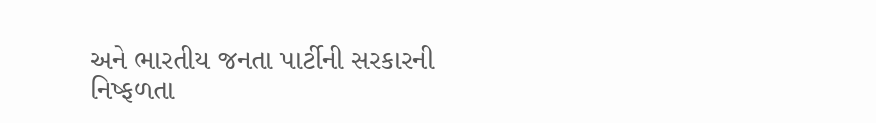અને ભારતીય જનતા પાર્ટીની સરકારની નિષ્ફળતા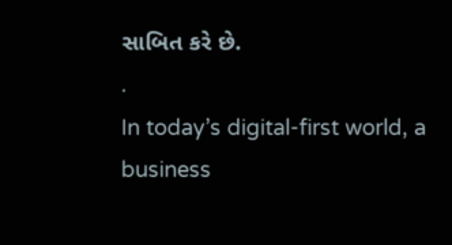સાબિત કરે છે.
.
In today’s digital-first world, a business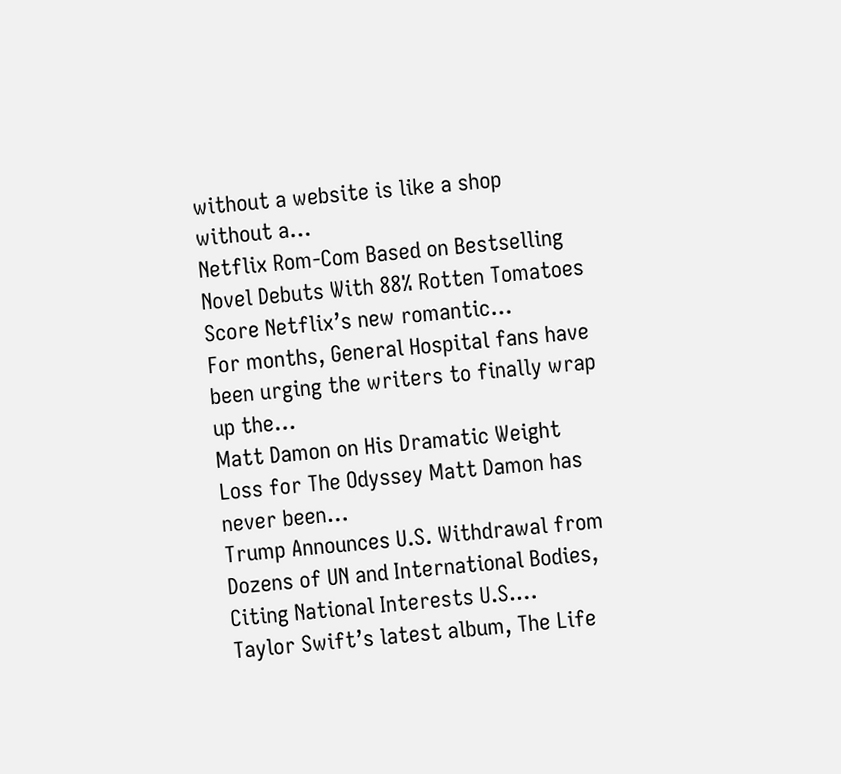without a website is like a shop without a…
Netflix Rom-Com Based on Bestselling Novel Debuts With 88% Rotten Tomatoes Score Netflix’s new romantic…
For months, General Hospital fans have been urging the writers to finally wrap up the…
Matt Damon on His Dramatic Weight Loss for The Odyssey Matt Damon has never been…
Trump Announces U.S. Withdrawal from Dozens of UN and International Bodies, Citing National Interests U.S.…
Taylor Swift’s latest album, The Life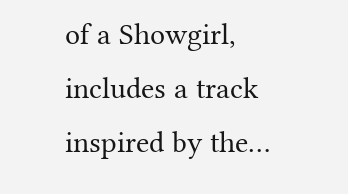of a Showgirl, includes a track inspired by the…